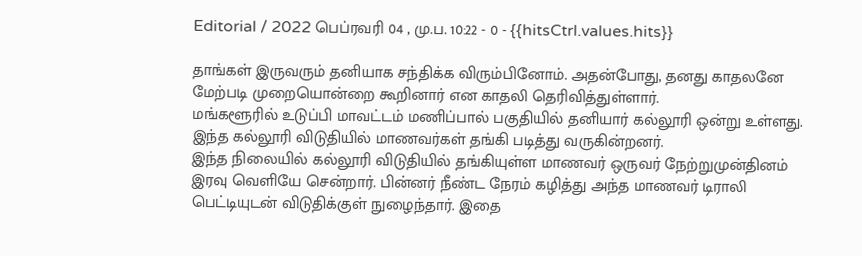Editorial / 2022 பெப்ரவரி 04 , மு.ப. 10:22 - 0 - {{hitsCtrl.values.hits}}

தாங்கள் இருவரும் தனியாக சந்திக்க விரும்பினோம். அதன்போது, தனது காதலனே மேற்படி முறையொன்றை கூறினார் என காதலி தெரிவித்துள்ளார்.
மங்களூரில் உடுப்பி மாவட்டம் மணிப்பால் பகுதியில் தனியார் கல்லூரி ஒன்று உள்ளது. இந்த கல்லூரி விடுதியில் மாணவர்கள் தங்கி படித்து வருகின்றனர்.
இந்த நிலையில் கல்லூரி விடுதியில் தங்கியுள்ள மாணவர் ஒருவர் நேற்றுமுன்தினம் இரவு வெளியே சென்றார். பின்னர் நீண்ட நேரம் கழித்து அந்த மாணவர் டிராலி பெட்டியுடன் விடுதிக்குள் நுழைந்தார். இதை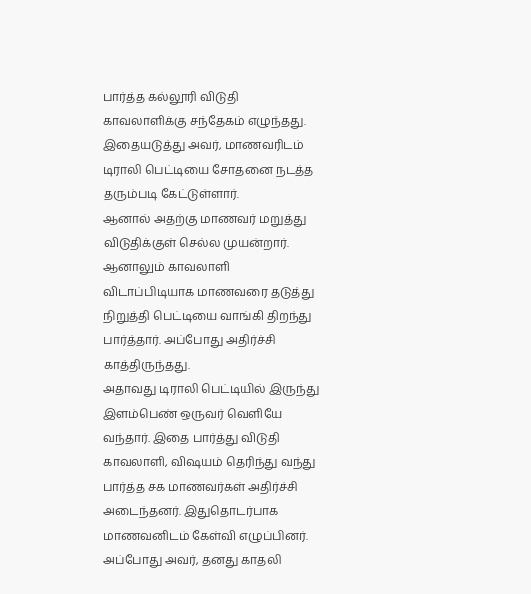பார்த்த கல்லூரி விடுதி காவலாளிக்கு சந்தேகம் எழுந்தது. இதையடுத்து அவர், மாணவரிடம் டிராலி பெட்டியை சோதனை நடத்த தரும்படி கேட்டுள்ளார்.
ஆனால் அதற்கு மாணவர் மறுத்து விடுதிக்குள் செல்ல முயன்றார். ஆனாலும் காவலாளி விடாப்பிடியாக மாணவரை தடுத்து நிறுத்தி பெட்டியை வாங்கி திறந்து பார்த்தார். அப்போது அதிர்ச்சி காத்திருந்தது.
அதாவது டிராலி பெட்டியில் இருந்து இளம்பெண் ஒருவர் வெளியே வந்தார். இதை பார்த்து விடுதி காவலாளி, விஷயம் தெரிந்து வந்து பார்த்த சக மாணவர்கள் அதிர்ச்சி அடைந்தனர். இதுதொடர்பாக மாணவனிடம் கேள்வி எழுப்பினர். அப்போது அவர், தனது காதலி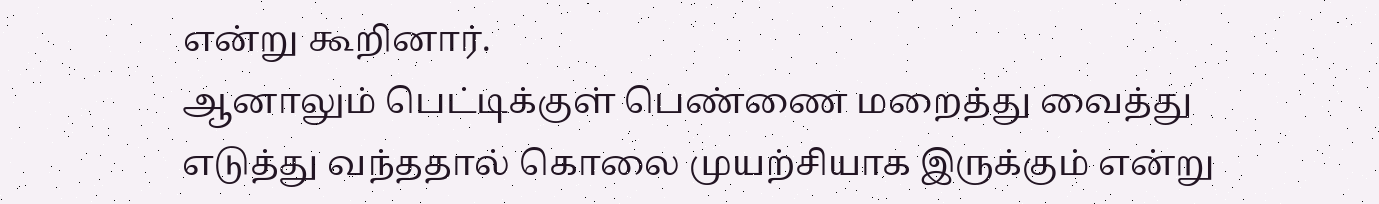என்று கூறினார்.
ஆனாலும் பெட்டிக்குள் பெண்ணை மறைத்து வைத்து எடுத்து வந்ததால் கொலை முயற்சியாக இருக்கும் என்று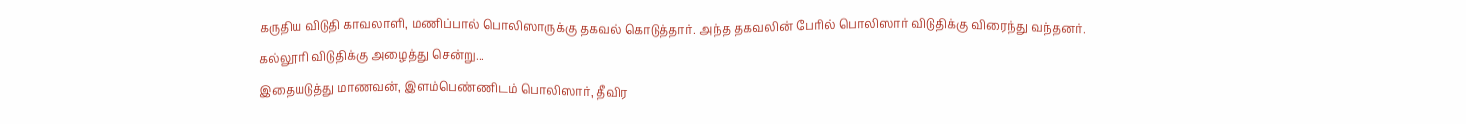கருதிய விடுதி காவலாளி, மணிப்பால் பொலிஸாருக்கு தகவல் கொடுத்தார். அந்த தகவலின் பேரில் பொலிஸார் விடுதிக்கு விரைந்து வந்தனர்.
கல்லூரி விடுதிக்கு அழைத்து சென்று...
இதையடுத்து மாணவன், இளம்பெண்ணிடம் பொலிஸார், தீவிர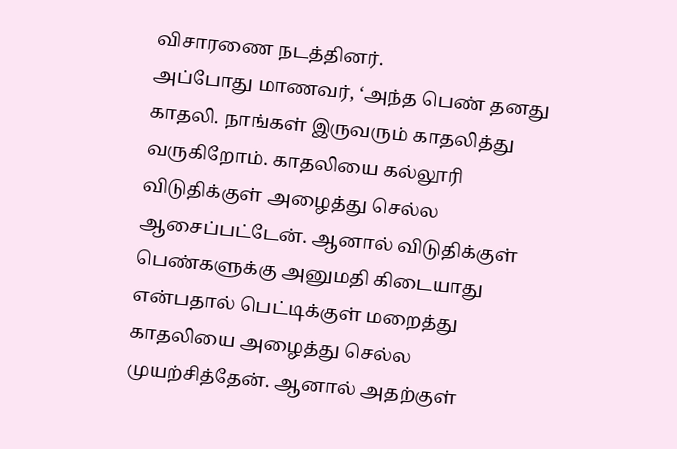விசாரணை நடத்தினர்.
அப்போது மாணவர், ‘அந்த பெண் தனது காதலி. நாங்கள் இருவரும் காதலித்து வருகிறோம். காதலியை கல்லூரி விடுதிக்குள் அழைத்து செல்ல ஆசைப்பட்டேன். ஆனால் விடுதிக்குள் பெண்களுக்கு அனுமதி கிடையாது என்பதால் பெட்டிக்குள் மறைத்து காதலியை அழைத்து செல்ல முயற்சித்தேன். ஆனால் அதற்குள்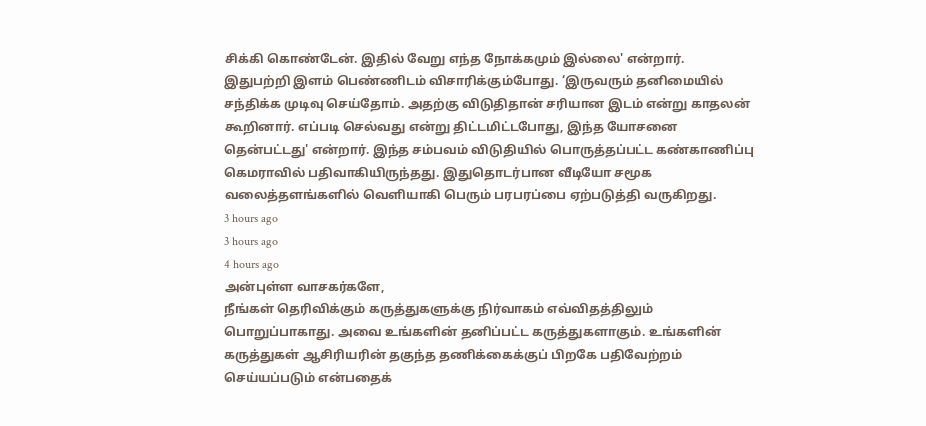சிக்கி கொண்டேன். இதில் வேறு எந்த நோக்கமும் இல்லை' என்றார்.
இதுபற்றி இளம் பெண்ணிடம் விசாரிக்கும்போது. ‘இருவரும் தனிமையில் சந்திக்க முடிவு செய்தோம். அதற்கு விடுதிதான் சரியான இடம் என்று காதலன் கூறினார். எப்படி செல்வது என்று திட்டமிட்டபோது, இந்த யோசனை தென்பட்டது' என்றார். இந்த சம்பவம் விடுதியில் பொருத்தப்பட்ட கண்காணிப்பு கெமராவில் பதிவாகியிருந்தது. இதுதொடர்பான வீடியோ சமூக வலைத்தளங்களில் வெளியாகி பெரும் பரபரப்பை ஏற்படுத்தி வருகிறது.
3 hours ago
3 hours ago
4 hours ago
அன்புள்ள வாசகர்களே,
நீங்கள் தெரிவிக்கும் கருத்துகளுக்கு நிர்வாகம் எவ்விதத்திலும் பொறுப்பாகாது. அவை உங்களின் தனிப்பட்ட கருத்துகளாகும். உங்களின் கருத்துகள் ஆசிரியரின் தகுந்த தணிக்கைக்குப் பிறகே பதிவேற்றம் செய்யப்படும் என்பதைக்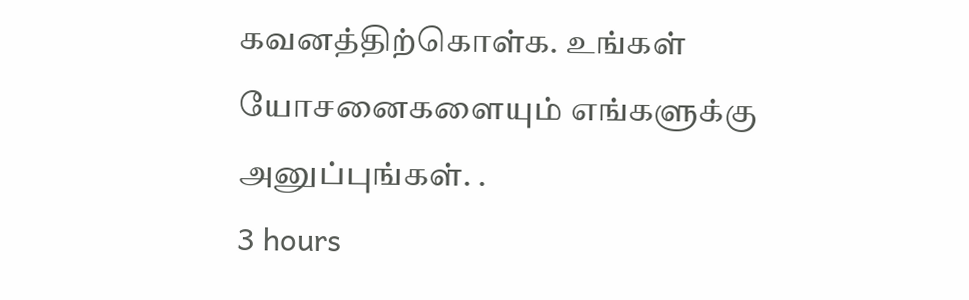கவனத்திற்கொள்க. உங்கள் யோசனைகளையும் எங்களுக்கு அனுப்புங்கள். .
3 hours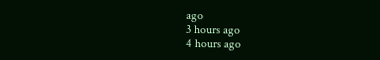ago
3 hours ago
4 hours ago